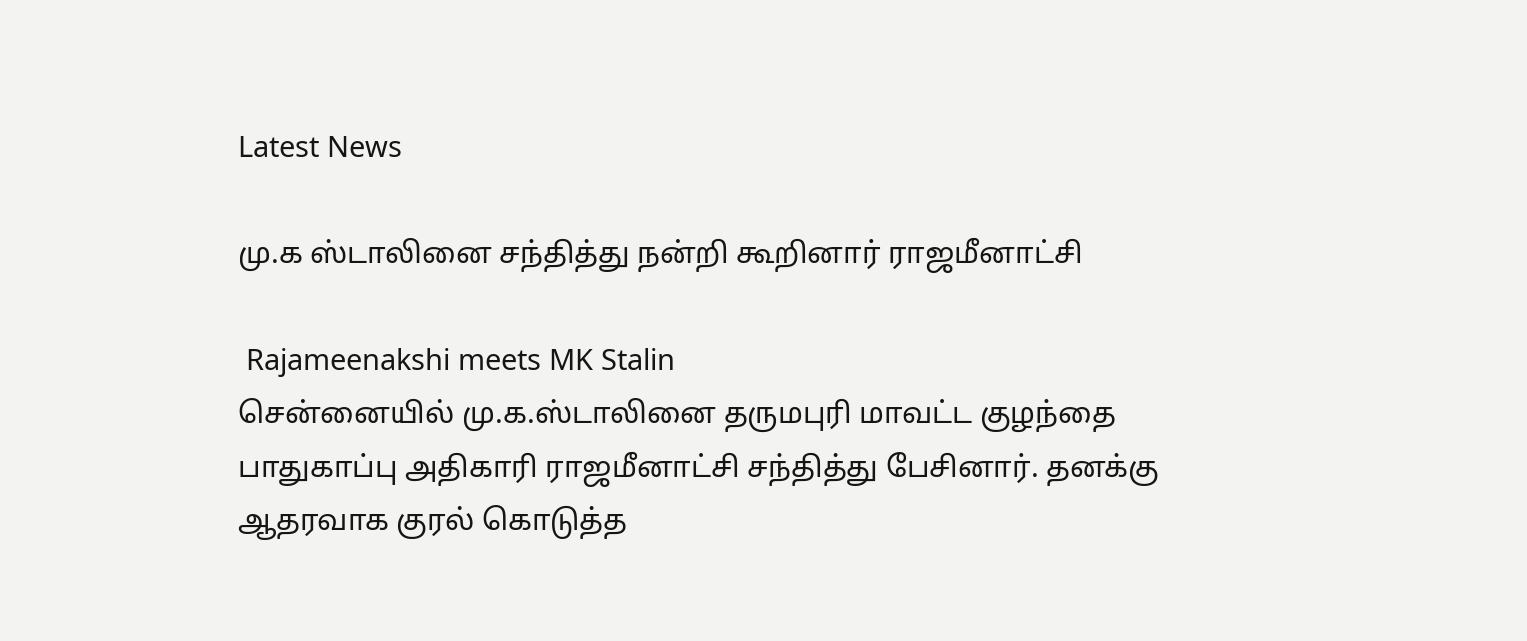Latest News

மு.க ஸ்டாலினை சந்தித்து நன்றி கூறினார் ராஜமீனாட்சி

 Rajameenakshi meets MK Stalin
சென்னையில் மு.க.ஸ்டாலினை தருமபுரி மாவட்ட குழந்தை பாதுகாப்பு அதிகாரி ராஜமீனாட்சி சந்தித்து பேசினார். தனக்கு ஆதரவாக குரல் கொடுத்த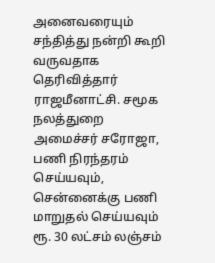அனைவரையும் சந்தித்து நன்றி கூறி வருவதாக தெரிவித்தார் ராஜமீனாட்சி. சமூக நலத்துறை அமைச்சர் சரோஜா, பணி நிரந்தரம் செய்யவும், சென்னைக்கு பணி மாறுதல் செய்யவும் ரூ. 30 லட்சம் லஞ்சம்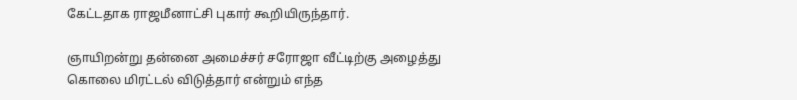கேட்டதாக ராஜமீனாட்சி புகார் கூறியிருந்தார்.

ஞாயிறன்று தன்னை அமைச்சர் சரோஜா வீட்டிற்கு அழைத்து கொலை மிரட்டல் விடுத்தார் என்றும் எந்த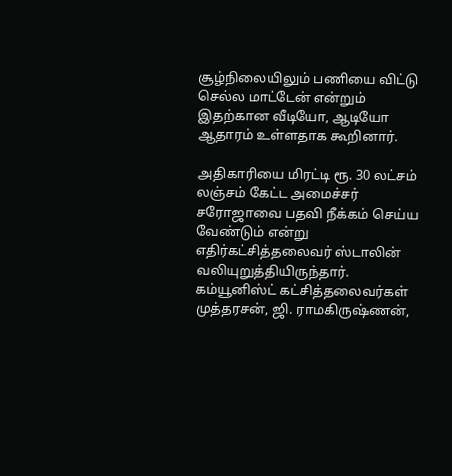சூழ்நிலையிலும் பணியை விட்டு செல்ல மாட்டேன் என்றும் இதற்கான வீடியோ, ஆடியோ ஆதாரம் உள்ளதாக கூறினார்.

அதிகாரியை மிரட்டி ரூ. 30 லட்சம் லஞ்சம் கேட்ட அமைச்சர் சரோஜாவை பதவி நீக்கம் செய்ய வேண்டும் என்று எதிர்கட்சித்தலைவர் ஸ்டாலின் வலியுறுத்தியிருந்தார். கம்யூனிஸ்ட் கட்சித்தலைவர்கள் முத்தரசன், ஜி. ராமகிருஷ்ணன்,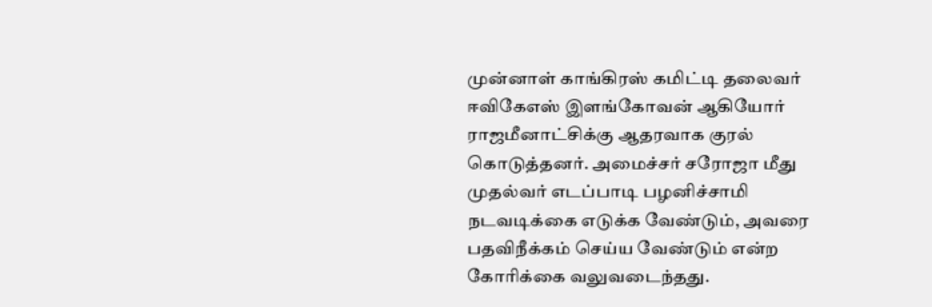முன்னாள் காங்கிரஸ் கமிட்டி தலைவர் ஈவிகேஎஸ் இளங்கோவன் ஆகியோர் ராஜமீனாட்சிக்கு ஆதரவாக குரல் கொடுத்தனர். அமைச்சர் சரோஜா மீது முதல்வர் எடப்பாடி பழனிச்சாமி நடவடிக்கை எடுக்க வேண்டும், அவரை பதவிநீக்கம் செய்ய வேண்டும் என்ற கோரிக்கை வலுவடைந்தது.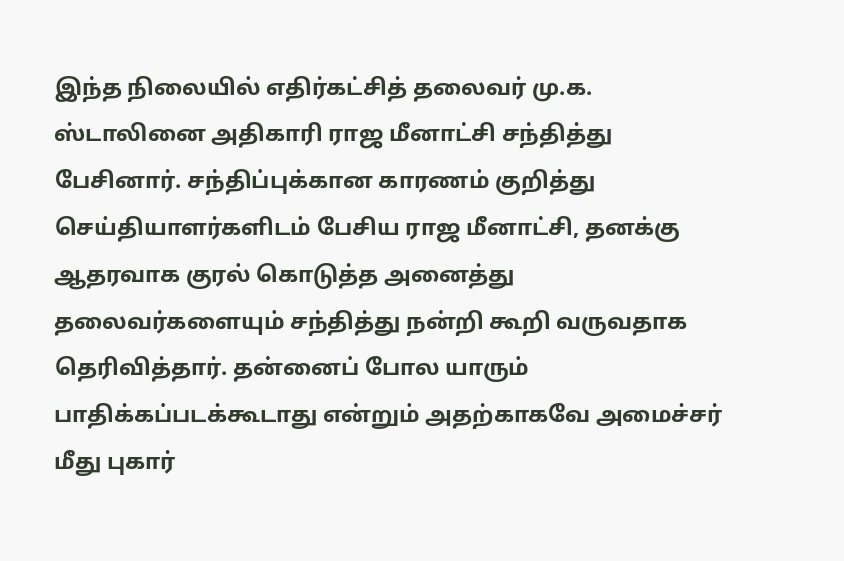இந்த நிலையில் எதிர்கட்சித் தலைவர் மு.க. ஸ்டாலினை அதிகாரி ராஜ மீனாட்சி சந்தித்து பேசினார். சந்திப்புக்கான காரணம் குறித்து செய்தியாளர்களிடம் பேசிய ராஜ மீனாட்சி, தனக்கு ஆதரவாக குரல் கொடுத்த அனைத்து தலைவர்களையும் சந்தித்து நன்றி கூறி வருவதாக தெரிவித்தார். தன்னைப் போல யாரும் பாதிக்கப்படக்கூடாது என்றும் அதற்காகவே அமைச்சர் மீது புகார்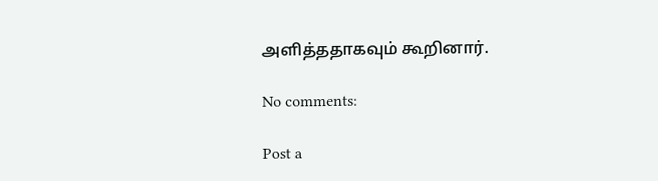அளித்ததாகவும் கூறினார்.

No comments:

Post a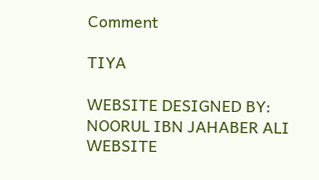Comment

TIYA

WEBSITE DESIGNED BY: NOORUL IBN JAHABER ALI WEBSITE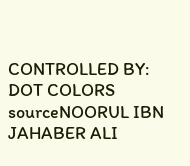CONTROLLED BY: DOT COLORS
sourceNOORUL IBN JAHABER ALI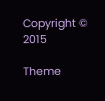Copyright © 2015

Theme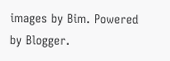images by Bim. Powered by Blogger.